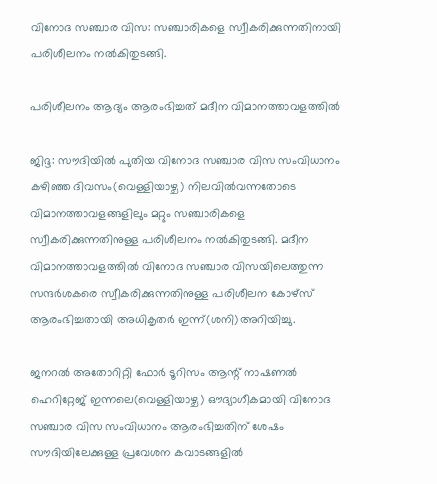വിനോദ സഞ്ചാര വിസ: സഞ്ചാരികളെ സ്വീകരിക്കുന്നതിനായി പരിശീലനം നല്‍കിതുടങ്ങി.

പരിശീലനം ആദ്യം ആരംഭിച്ചത് മദീന വിമാനത്താവളത്തില്‍

ജിദ്ദ: സൗദിയില്‍ പുതിയ വിനോദ സഞ്ചാര വിസ സംവിധാനം കഴിഞ്ഞ ദിവസം(വെള്ളിയാഴ്ച) നിലവില്‍വന്നതോടെ വിമാനത്താവളങ്ങളിലും മറ്റും സഞ്ചാരികളെ സ്വീകരിക്കുന്നതിനുള്ള പരിശീലനം നല്‍കിതുടങ്ങി. മദീന വിമാനത്താവളത്തില്‍ വിനോദ സഞ്ചാര വിസയിലെത്തുന്ന സന്ദര്‍ശകരെ സ്വീകരിക്കുന്നതിനുള്ള പരിശീലന കോഴ്‌സ് ആരംഭിച്ചതായി അധികൃതര്‍ ഇന്ന്(ശനി)അറിയിച്ചു.

ജനറല്‍ അതോറിറ്റി ഫോര്‍ ടൂറിസം ആന്റ് നാഷണല്‍ ഹെറിറ്റേജ് ഇന്നലെ(വെള്ളിയാഴ്ച) ഔദ്യാഗീകമായി വിനോദ സഞ്ചാര വിസ സംവിധാനം ആരംഭിച്ചതിന് ശേഷം സൗദിയിലേക്കുള്ള പ്രവേശന കവാടങ്ങളില്‍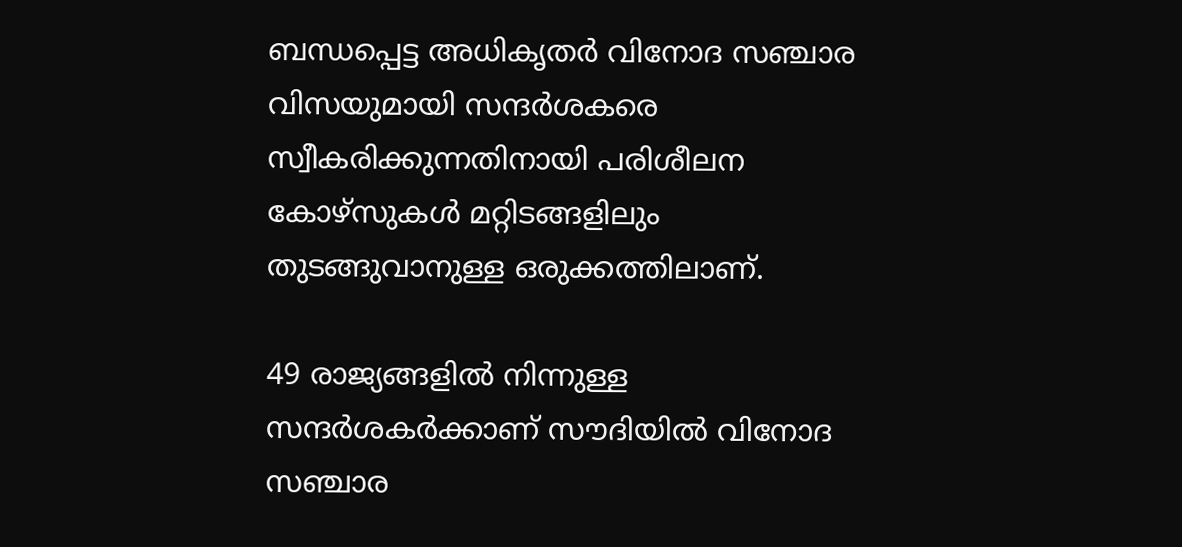ബന്ധപ്പെട്ട അധികൃതര്‍ വിനോദ സഞ്ചാര വിസയുമായി സന്ദര്‍ശകരെ സ്വീകരിക്കുന്നതിനായി പരിശീലന കോഴ്‌സുകള്‍ മറ്റിടങ്ങളിലും തുടങ്ങുവാനുള്ള ഒരുക്കത്തിലാണ്.

49 രാജ്യങ്ങളില്‍ നിന്നുള്ള സന്ദര്‍ശകര്‍ക്കാണ് സൗദിയില്‍ വിനോദ സഞ്ചാര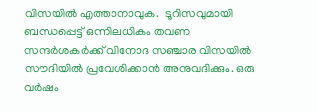വിസയില്‍ എത്താനാവുക.  ടൂറിസവുമായി ബന്ധപ്പെട്ട് ഒന്നിലധികം തവണ സന്ദര്‍ശകര്‍ക്ക് വിനോദ സഞ്ചാര വിസയില്‍ സൗദിയില്‍ പ്രവേശിക്കാന്‍ അനുവദിക്കും. ഒരു വര്‍ഷം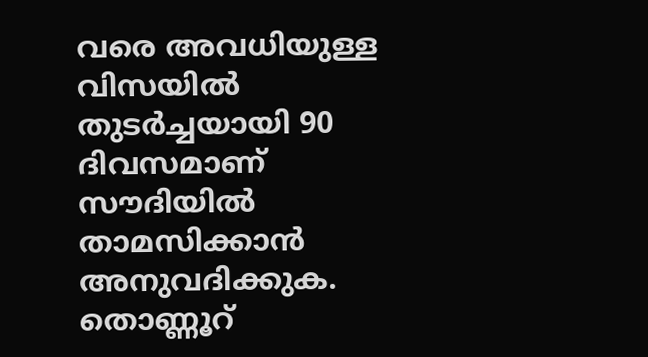വരെ അവധിയുള്ള വിസയില്‍ തുടര്‍ച്ചയായി 90 ദിവസമാണ് സൗദിയില്‍ താമസിക്കാന്‍ അനുവദിക്കുക. തൊണ്ണൂറ്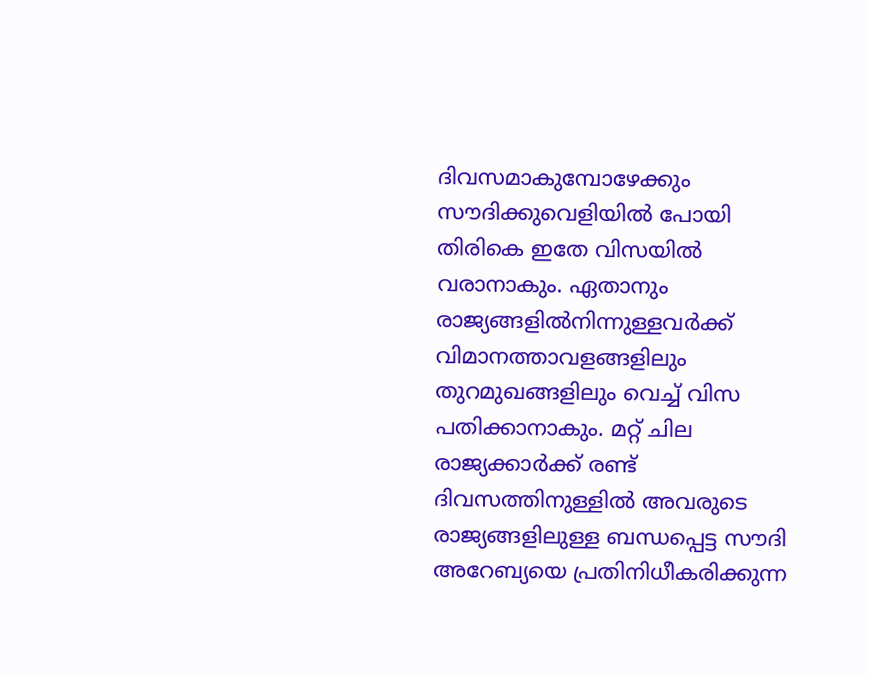ദിവസമാകുമ്പോഴേക്കും സൗദിക്കുവെളിയില്‍ പോയി തിരികെ ഇതേ വിസയില്‍ വരാനാകും. ഏതാനും രാജ്യങ്ങളില്‍നിന്നുള്ളവര്‍ക്ക് വിമാനത്താവളങ്ങളിലും തുറമുഖങ്ങളിലും വെച്ച് വിസ പതിക്കാനാകും. മറ്റ് ചില രാജ്യക്കാര്‍ക്ക് രണ്ട് ദിവസത്തിനുള്ളില്‍ അവരുടെ രാജ്യങ്ങളിലുള്ള ബന്ധപ്പെട്ട സൗദി അറേബ്യയെ പ്രതിനിധീകരിക്കുന്ന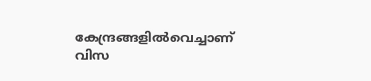കേന്ദ്രങ്ങളില്‍വെച്ചാണ് വിസ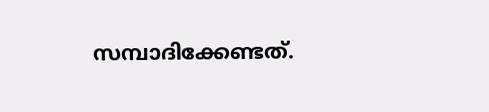സമ്പാദിക്കേണ്ടത്.